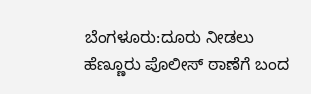ಬೆಂಗಳೂರು:ದೂರು ನೀಡಲು ಹೆಣ್ಣೂರು ಪೊಲೀಸ್ ಠಾಣೆಗೆ ಬಂದ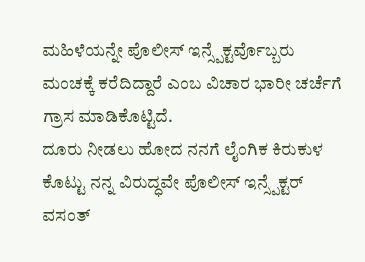ಮಹಿಳೆಯನ್ನೇ ಪೊಲೀಸ್ ಇನ್ಸ್ಪೆಕ್ಟರ್ವೊಬ್ಬರು ಮಂಚಕ್ಕೆ ಕರೆದಿದ್ದಾರೆ ಎಂಬ ವಿಚಾರ ಭಾರೀ ಚರ್ಚೆಗೆ ಗ್ರಾಸ ಮಾಡಿಕೊಟ್ಟಿದೆ.
ದೂರು ನೀಡಲು ಹೋದ ನನಗೆ ಲೈಂಗಿಕ ಕಿರುಕುಳ ಕೊಟ್ಟು ನನ್ನ ವಿರುದ್ಧವೇ ಪೊಲೀಸ್ ಇನ್ಸ್ಪೆಕ್ಟರ್ ವಸಂತ್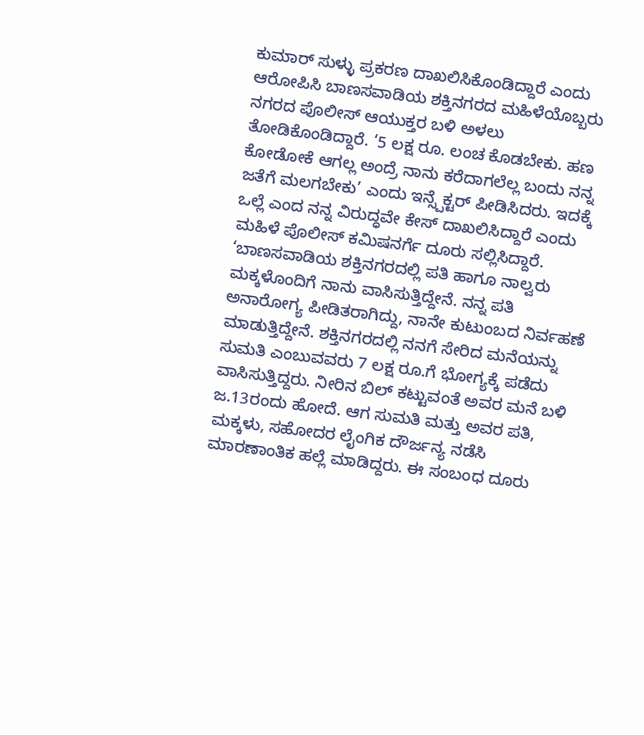ಕುಮಾರ್ ಸುಳ್ಳು ಪ್ರಕರಣ ದಾಖಲಿಸಿಕೊಂಡಿದ್ದಾರೆ ಎಂದು ಆರೋಪಿಸಿ ಬಾಣಸವಾಡಿಯ ಶಕ್ತಿನಗರದ ಮಹಿಳೆಯೊಬ್ಬರು ನಗರದ ಪೊಲೀಸ್ ಆಯುಕ್ತರ ಬಳಿ ಅಳಲು ತೋಡಿಕೊಂಡಿದ್ದಾರೆ. ‘5 ಲಕ್ಷ ರೂ. ಲಂಚ ಕೊಡಬೇಕು. ಹಣ ಕೋಡೋಕೆ ಆಗಲ್ಲ ಅಂದ್ರೆ ನಾನು ಕರೆದಾಗಲೆಲ್ಲ ಬಂದು ನನ್ನ ಜತೆಗೆ ಮಲಗಬೇಕು’ ಎಂದು ಇನ್ಸ್ಪೆಕ್ಟರ್ ಪೀಡಿಸಿದರು. ಇದಕ್ಕೆ ಒಲ್ಲೆ ಎಂದ ನನ್ನ ವಿರುದ್ಧವೇ ಕೇಸ್ ದಾಖಲಿಸಿದ್ದಾರೆ ಎಂದು ಮಹಿಳೆ ಪೊಲೀಸ್ ಕಮಿಷನರ್ಗೆ ದೂರು ಸಲ್ಲಿಸಿದ್ದಾರೆ.
‘ಬಾಣಸವಾಡಿಯ ಶಕ್ತಿನಗರದಲ್ಲಿ ಪತಿ ಹಾಗೂ ನಾಲ್ವರು ಮಕ್ಕಳೊಂದಿಗೆ ನಾನು ವಾಸಿಸುತ್ತಿದ್ದೇನೆ. ನನ್ನ ಪತಿ ಅನಾರೋಗ್ಯ ಪೀಡಿತರಾಗಿದ್ದು, ನಾನೇ ಕುಟುಂಬದ ನಿರ್ವಹಣೆ ಮಾಡುತ್ತಿದ್ದೇನೆ. ಶಕ್ತಿನಗರದಲ್ಲಿ ನನಗೆ ಸೇರಿದ ಮನೆಯನ್ನು ಸುಮತಿ ಎಂಬುವವರು 7 ಲಕ್ಷ ರೂ.ಗೆ ಭೋಗ್ಯಕ್ಕೆ ಪಡೆದು ವಾಸಿಸುತ್ತಿದ್ದರು. ನೀರಿನ ಬಿಲ್ ಕಟ್ಟುವಂತೆ ಅವರ ಮನೆ ಬಳಿ ಜ.13ರಂದು ಹೋದೆ. ಆಗ ಸುಮತಿ ಮತ್ತು ಅವರ ಪತಿ, ಮಕ್ಕಳು, ಸಹೋದರ ಲೈಂಗಿಕ ದೌರ್ಜನ್ಯ ನಡೆಸಿ ಮಾರಣಾಂತಿಕ ಹಲ್ಲೆ ಮಾಡಿದ್ದರು. ಈ ಸಂಬಂಧ ದೂರು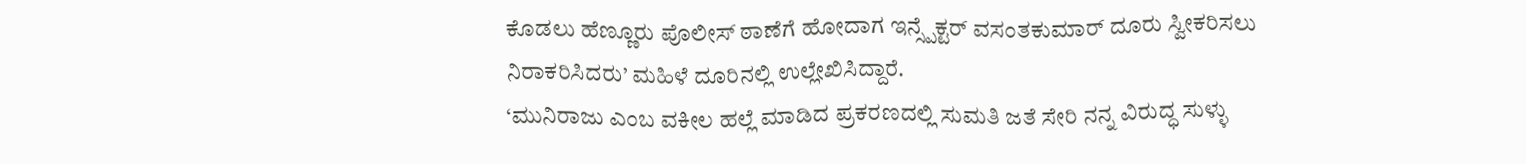ಕೊಡಲು ಹೆಣ್ಣೂರು ಪೊಲೀಸ್ ಠಾಣೆಗೆ ಹೋದಾಗ ಇನ್ಸ್ಪೆಕ್ಟರ್ ವಸಂತಕುಮಾರ್ ದೂರು ಸ್ವೀಕರಿಸಲು ನಿರಾಕರಿಸಿದರು’ ಮಹಿಳೆ ದೂರಿನಲ್ಲಿ ಉಲ್ಲೇಖಿಸಿದ್ದಾರೆ.
‘ಮುನಿರಾಜು ಎಂಬ ವಕೀಲ ಹಲ್ಲೆ ಮಾಡಿದ ಪ್ರಕರಣದಲ್ಲಿ ಸುಮತಿ ಜತೆ ಸೇರಿ ನನ್ನ ವಿರುದ್ಧ ಸುಳ್ಳು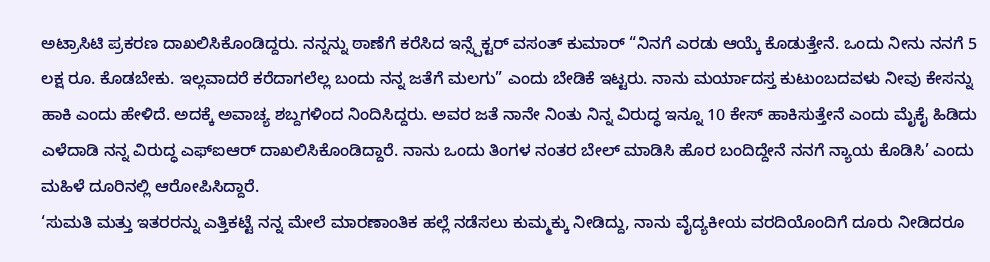ಅಟ್ರಾಸಿಟಿ ಪ್ರಕರಣ ದಾಖಲಿಸಿಕೊಂಡಿದ್ದರು. ನನ್ನನ್ನು ಠಾಣೆಗೆ ಕರೆಸಿದ ಇನ್ಸ್ಪೆಕ್ಟರ್ ವಸಂತ್ ಕುಮಾರ್ “ನಿನಗೆ ಎರಡು ಆಯ್ಕೆ ಕೊಡುತ್ತೇನೆ. ಒಂದು ನೀನು ನನಗೆ 5 ಲಕ್ಷ ರೂ. ಕೊಡಬೇಕು. ಇಲ್ಲವಾದರೆ ಕರೆದಾಗಲೆಲ್ಲ ಬಂದು ನನ್ನ ಜತೆಗೆ ಮಲಗು” ಎಂದು ಬೇಡಿಕೆ ಇಟ್ಟರು. ನಾನು ಮರ್ಯಾದಸ್ತ ಕುಟುಂಬದವಳು ನೀವು ಕೇಸನ್ನು ಹಾಕಿ ಎಂದು ಹೇಳಿದೆ. ಅದಕ್ಕೆ ಅವಾಚ್ಯ ಶಬ್ದಗಳಿಂದ ನಿಂದಿಸಿದ್ದರು. ಅವರ ಜತೆ ನಾನೇ ನಿಂತು ನಿನ್ನ ವಿರುದ್ಧ ಇನ್ನೂ 10 ಕೇಸ್ ಹಾಕಿಸುತ್ತೇನೆ ಎಂದು ಮೈಕೈ ಹಿಡಿದು ಎಳೆದಾಡಿ ನನ್ನ ವಿರುದ್ಧ ಎಫ್ಐಆರ್ ದಾಖಲಿಸಿಕೊಂಡಿದ್ದಾರೆ. ನಾನು ಒಂದು ತಿಂಗಳ ನಂತರ ಬೇಲ್ ಮಾಡಿಸಿ ಹೊರ ಬಂದಿದ್ದೇನೆ ನನಗೆ ನ್ಯಾಯ ಕೊಡಿಸಿ’ ಎಂದು ಮಹಿಳೆ ದೂರಿನಲ್ಲಿ ಆರೋಪಿಸಿದ್ದಾರೆ.
‘ಸುಮತಿ ಮತ್ತು ಇತರರನ್ನು ಎತ್ತಿಕಟ್ಟೆ ನನ್ನ ಮೇಲೆ ಮಾರಣಾಂತಿಕ ಹಲ್ಲೆ ನಡೆಸಲು ಕುಮ್ಮಕ್ಕು ನೀಡಿದ್ದು, ನಾನು ವೈದ್ಯಕೀಯ ವರದಿಯೊಂದಿಗೆ ದೂರು ನೀಡಿದರೂ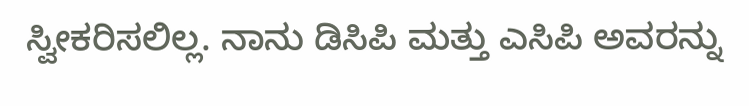ಸ್ವೀಕರಿಸಲಿಲ್ಲ. ನಾನು ಡಿಸಿಪಿ ಮತ್ತು ಎಸಿಪಿ ಅವರನ್ನು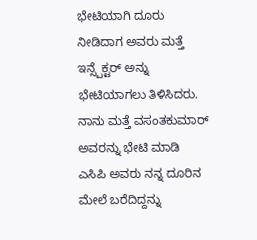ಭೇಟಿಯಾಗಿ ದೂರು ನೀಡಿದಾಗ ಅವರು ಮತ್ತೆ ಇನ್ಸ್ಪೆಕ್ಟರ್ ಅನ್ನು ಭೇಟಿಯಾಗಲು ತಿಳಿಸಿದರು. ನಾನು ಮತ್ತೆ ವಸಂತಕುಮಾರ್ ಅವರನ್ನು ಭೇಟಿ ಮಾಡಿ ಎಸಿಪಿ ಅವರು ನನ್ನ ದೂರಿನ ಮೇಲೆ ಬರೆದಿದ್ದನ್ನು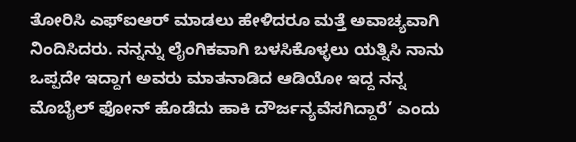ತೋರಿಸಿ ಎಫ್ಐಆರ್ ಮಾಡಲು ಹೇಳಿದರೂ ಮತ್ತೆ ಅವಾಚ್ಯವಾಗಿ ನಿಂದಿಸಿದರು. ನನ್ನನ್ನು ಲೈಂಗಿಕವಾಗಿ ಬಳಸಿಕೊಳ್ಳಲು ಯತ್ನಿಸಿ ನಾನು ಒಪ್ಪದೇ ಇದ್ದಾಗ ಅವರು ಮಾತನಾಡಿದ ಆಡಿಯೋ ಇದ್ದ ನನ್ನ ಮೊಬೈಲ್ ಫೋನ್ ಹೊಡೆದು ಹಾಕಿ ದೌರ್ಜನ್ಯವೆಸಗಿದ್ದಾರೆ’ ಎಂದು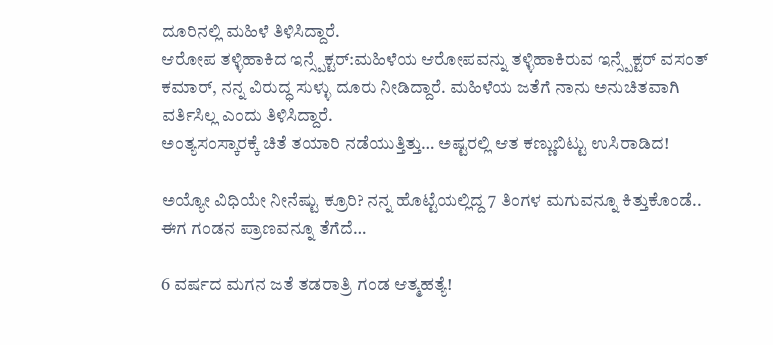ದೂರಿನಲ್ಲಿ ಮಹಿಳೆ ತಿಳಿಸಿದ್ದಾರೆ.
ಆರೋಪ ತಳ್ಳಿಹಾಕಿದ ಇನ್ಸ್ಪೆಕ್ಟರ್:ಮಹಿಳೆಯ ಆರೋಪವನ್ನು ತಳ್ಳಿಹಾಕಿರುವ ಇನ್ಸ್ಪೆಕ್ಟರ್ ವಸಂತ್ ಕಮಾರ್, ನನ್ನ ವಿರುದ್ಧ ಸುಳ್ಳು ದೂರು ನೀಡಿದ್ದಾರೆ. ಮಹಿಳೆಯ ಜತೆಗೆ ನಾನು ಅನುಚಿತವಾಗಿ ವರ್ತಿಸಿಲ್ಲ ಎಂದು ತಿಳಿಸಿದ್ದಾರೆ.
ಅಂತ್ಯಸಂಸ್ಕಾರಕ್ಕೆ ಚಿತೆ ತಯಾರಿ ನಡೆಯುತ್ತಿತ್ತು… ಅಷ್ಟರಲ್ಲಿ ಆತ ಕಣ್ಣುಬಿಟ್ಟು ಉಸಿರಾಡಿದ!

ಅಯ್ಯೋ ವಿಧಿಯೇ ನೀನೆಷ್ಟು ಕ್ರೂರಿ? ನನ್ನ ಹೊಟ್ಟೆಯಲ್ಲಿದ್ದ 7 ತಿಂಗಳ ಮಗುವನ್ನೂ ಕಿತ್ತುಕೊಂಡೆ.. ಈಗ ಗಂಡನ ಪ್ರಾಣವನ್ನೂ ತೆಗೆದೆ…

6 ವರ್ಷದ ಮಗನ ಜತೆ ತಡರಾತ್ರಿ ಗಂಡ ಆತ್ಮಹತ್ಯೆ!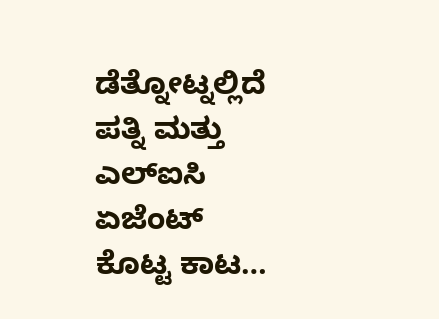ಡೆತ್ನೋಟ್ನಲ್ಲಿದೆ ಪತ್ನಿ ಮತ್ತು ಎಲ್ಐಸಿ ಏಜೆಂಟ್ ಕೊಟ್ಟ ಕಾಟ…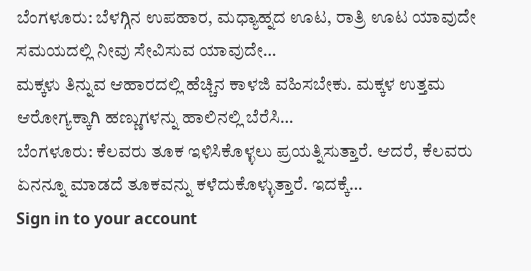ಬೆಂಗಳೂರು: ಬೆಳಗ್ಗಿನ ಉಪಹಾರ, ಮಧ್ಯಾಹ್ನದ ಊಟ, ರಾತ್ರಿ ಊಟ ಯಾವುದೇ ಸಮಯದಲ್ಲಿ ನೀವು ಸೇವಿಸುವ ಯಾವುದೇ…
ಮಕ್ಕಳು ತಿನ್ನುವ ಆಹಾರದಲ್ಲಿ ಹೆಚ್ಚಿನ ಕಾಳಜಿ ವಹಿಸಬೇಕು. ಮಕ್ಕಳ ಉತ್ತಮ ಆರೋಗ್ಯಕ್ಕಾಗಿ ಹಣ್ಣುಗಳನ್ನು ಹಾಲಿನಲ್ಲಿ ಬೆರೆಸಿ…
ಬೆಂಗಳೂರು: ಕೆಲವರು ತೂಕ ಇಳಿಸಿಕೊಳ್ಳಲು ಪ್ರಯತ್ನಿಸುತ್ತಾರೆ. ಆದರೆ, ಕೆಲವರು ಏನನ್ನೂ ಮಾಡದೆ ತೂಕವನ್ನು ಕಳೆದುಕೊಳ್ಳುತ್ತಾರೆ. ಇದಕ್ಕೆ…
Sign in to your account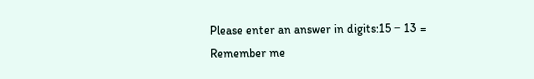Please enter an answer in digits:15 − 13 =
Remember me